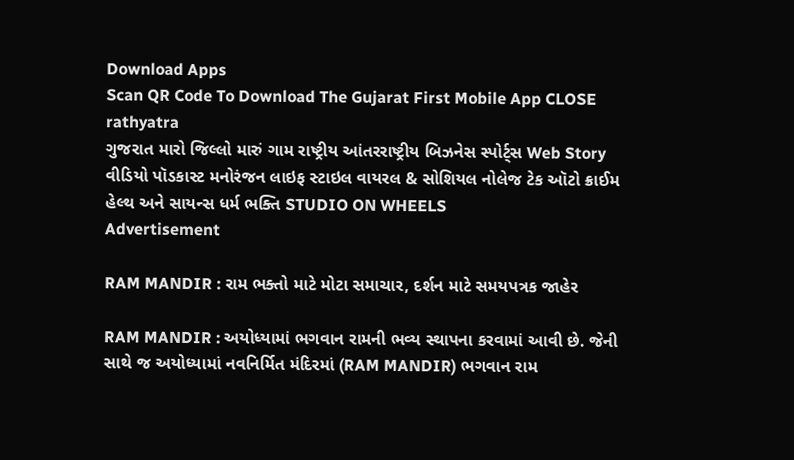Download Apps
Scan QR Code To Download The Gujarat First Mobile App CLOSE
rathyatra
ગુજરાત મારો જિલ્લો મારું ગામ રાષ્ટ્રીય આંતરરાષ્ટ્રીય બિઝનેસ સ્પોર્ટ્સ Web Story વીડિયો પૉડકાસ્ટ મનોરંજન લાઇફ સ્ટાઇલ વાયરલ & સોશિયલ નોલેજ ટેક ઑટો ક્રાઈમ હેલ્થ અને સાયન્સ ધર્મ ભક્તિ STUDIO ON WHEELS
Advertisement

RAM MANDIR : રામ ભક્તો માટે મોટા સમાચાર, દર્શન માટે સમયપત્રક જાહેર

RAM MANDIR : અયોધ્યામાં ભગવાન રામની ભવ્ય સ્થાપના કરવામાં આવી છે. જેની સાથે જ અયોધ્યામાં નવનિર્મિત મંદિરમાં (RAM MANDIR) ભગવાન રામ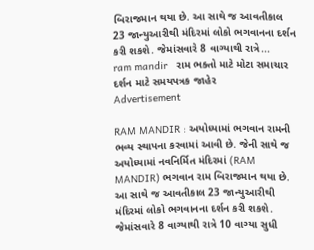બિરાજમાન થયા છે. આ સાથે જ આવતીકાલ 23 જાન્યુઆરીથી મંદિરમાં લોકો ભગવાનના દર્શન કરી શકશે. જેમાંસવારે 8 વાગ્યાથી રાત્રે...
ram mandir   રામ ભક્તો માટે મોટા સમાચાર  દર્શન માટે સમયપત્રક જાહેર
Advertisement

RAM MANDIR : અયોધ્યામાં ભગવાન રામની ભવ્ય સ્થાપના કરવામાં આવી છે. જેની સાથે જ અયોધ્યામાં નવનિર્મિત મંદિરમાં (RAM MANDIR) ભગવાન રામ બિરાજમાન થયા છે. આ સાથે જ આવતીકાલ 23 જાન્યુઆરીથી મંદિરમાં લોકો ભગવાનના દર્શન કરી શકશે. જેમાંસવારે 8 વાગ્યાથી રાત્રે 10 વાગ્યા સુધી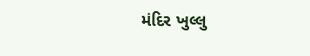મંદિર ખુલ્લુ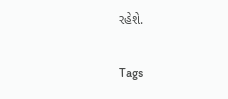રહેશે.

Tags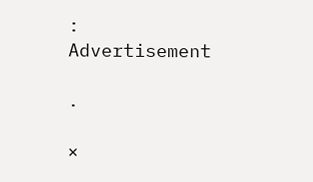:
Advertisement

.

×